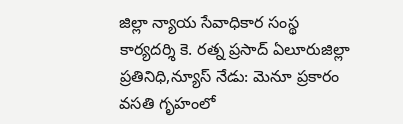జిల్లా న్యాయ సేవాధికార సంస్థ కార్యదర్శి కె. రత్న ప్రసాద్ ఏలూరుజిల్లా ప్రతినిధి,న్యూస్ నేడు: మెనూ ప్రకారం వసతి గృహంలో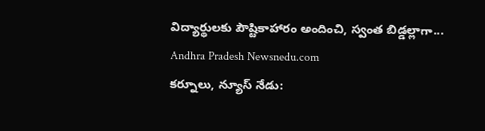విద్యార్థులకు పౌష్టికాహారం అందించి, స్వంత బిడ్డల్లాగా...
Andhra Pradesh Newsnedu.com
కర్నూలు, న్యూస్ నేడు: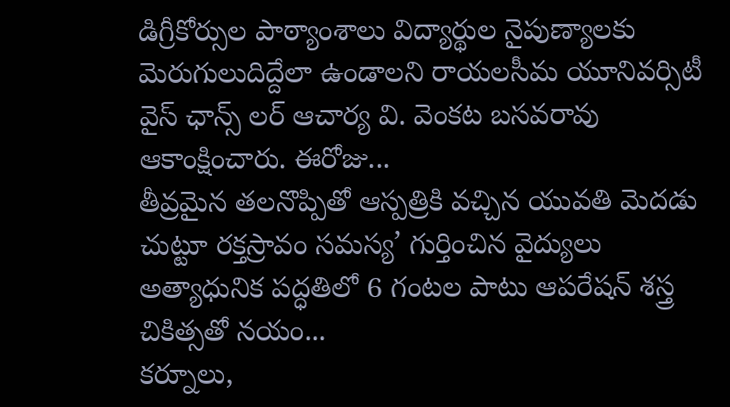డిగ్రీకోర్సుల పాఠ్యాంశాలు విద్యార్థుల నైపుణ్యాలకు మెరుగులుదిద్దేలా ఉండాలని రాయలసీమ యూనివర్సిటీ వైస్ ఛాన్స్ లర్ ఆచార్య వి. వెంకట బసవరావు ఆకాంక్షించారు. ఈరోజు...
తీవ్రమైన తలనొప్పితో ఆస్పత్రికి వచ్చిన యువతి మెదడు చుట్టూ రక్తస్రావం సమస్య’ గుర్తించిన వైద్యులు అత్యాధునిక పద్ధతిలో 6 గంటల పాటు ఆపరేషన్ శస్త్ర చికిత్సతో నయం...
కర్నూలు,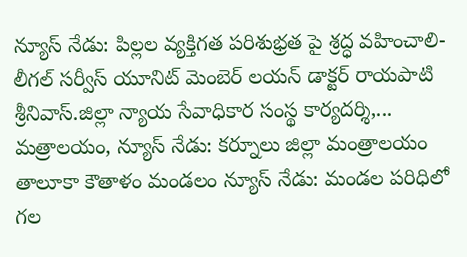న్యూస్ నేడు: పిల్లల వ్యక్తిగత పరిశుభ్రత పై శ్రద్ధ వహించాలి-లీగల్ సర్వీస్ యూనిట్ మెంబెర్ లయన్ డాక్టర్ రాయపాటి శ్రీనివాస్.జిల్లా న్యాయ సేవాధికార సంస్థ కార్యదర్శి,...
మత్రాలయం, న్యూస్ నేడు: కర్నూలు జిల్లా మంత్రాలయం తాలూకా కౌతాళం మండలం న్యూస్ నేడు: మండల పరిధిలో గల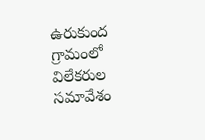ఉరుకుంద గ్రామంలో విలేకరుల సమావేశం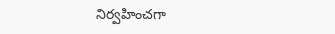నిర్వహించగా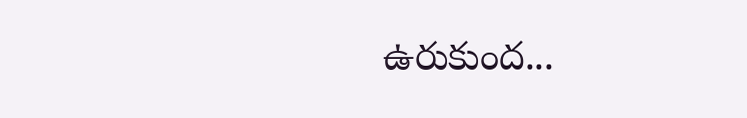ఉరుకుంద...